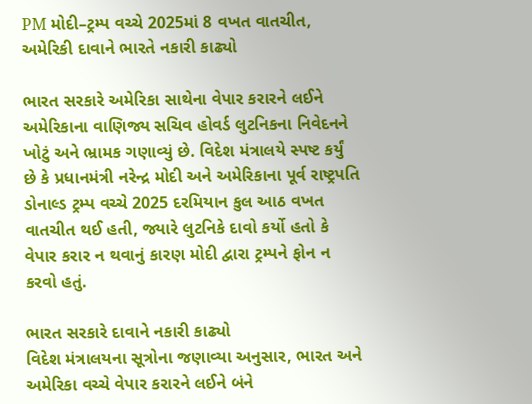PM મોદી–ટ્રમ્પ વચ્ચે 2025માં 8 વખત વાતચીત, અમેરિકી દાવાને ભારતે નકારી કાઢ્યો

ભારત સરકારે અમેરિકા સાથેના વેપાર કરારને લઈને અમેરિકાના વાણિજ્ય સચિવ હોવર્ડ લુટનિકના નિવેદનને ખોટું અને ભ્રામક ગણાવ્યું છે. વિદેશ મંત્રાલયે સ્પષ્ટ કર્યું છે કે પ્રધાનમંત્રી નરેન્દ્ર મોદી અને અમેરિકાના પૂર્વ રાષ્ટ્રપતિ ડોનાલ્ડ ટ્રમ્પ વચ્ચે 2025 દરમિયાન કુલ આઠ વખત વાતચીત થઈ હતી, જ્યારે લુટનિકે દાવો કર્યો હતો કે વેપાર કરાર ન થવાનું કારણ મોદી દ્વારા ટ્રમ્પને ફોન ન કરવો હતું.

ભારત સરકારે દાવાને નકારી કાઢ્યો
વિદેશ મંત્રાલયના સૂત્રોના જણાવ્યા અનુસાર, ભારત અને અમેરિકા વચ્ચે વેપાર કરારને લઈને બંને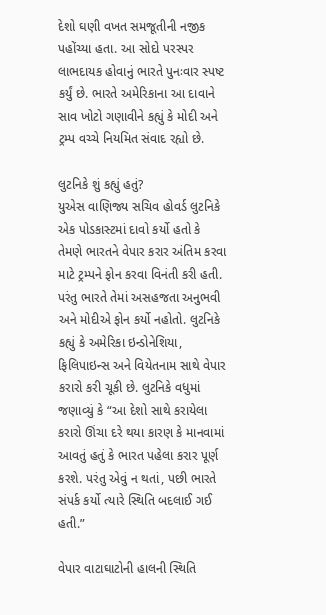દેશો ઘણી વખત સમજૂતીની નજીક પહોંચ્યા હતા. આ સોદો પરસ્પર લાભદાયક હોવાનું ભારતે પુનઃવાર સ્પષ્ટ કર્યું છે. ભારતે અમેરિકાના આ દાવાને સાવ ખોટો ગણાવીને કહ્યું કે મોદી અને ટ્રમ્પ વચ્ચે નિયમિત સંવાદ રહ્યો છે.

લુટનિકે શું કહ્યું હતું?
યુએસ વાણિજ્ય સચિવ હોવર્ડ લુટનિકે એક પોડકાસ્ટમાં દાવો કર્યો હતો કે તેમણે ભારતને વેપાર કરાર અંતિમ કરવા માટે ટ્રમ્પને ફોન કરવા વિનંતી કરી હતી. પરંતુ ભારતે તેમાં અસહજતા અનુભવી અને મોદીએ ફોન કર્યો નહોતો. લુટનિકે કહ્યું કે અમેરિકા ઇન્ડોનેશિયા, ફિલિપાઇન્સ અને વિયેતનામ સાથે વેપાર કરારો કરી ચૂકી છે. લુટનિકે વધુમાં જણાવ્યું કે “આ દેશો સાથે કરાયેલા કરારો ઊંચા દરે થયા કારણ કે માનવામાં આવતું હતું કે ભારત પહેલા કરાર પૂર્ણ કરશે. પરંતુ એવું ન થતાં, પછી ભારતે સંપર્ક કર્યો ત્યારે સ્થિતિ બદલાઈ ગઈ હતી.”

વેપાર વાટાઘાટોની હાલની સ્થિતિ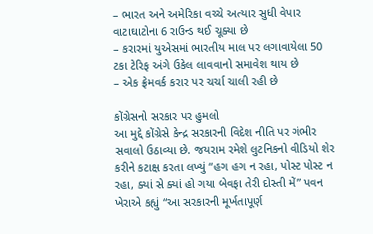– ભારત અને અમેરિકા વચ્ચે અત્યાર સુધી વેપાર વાટાઘાટોના 6 રાઉન્ડ થઈ ચૂક્યા છે
– કરારમાં યુએસમાં ભારતીય માલ પર લગાવાયેલા 50 ટકા ટેરિફ અંગે ઉકેલ લાવવાનો સમાવેશ થાય છે
– એક ફ્રેમવર્ક કરાર પર ચર્ચા ચાલી રહી છે

કોંગ્રેસનો સરકાર પર હુમલો
આ મુદ્દે કોંગ્રેસે કેન્દ્ર સરકારની વિદેશ નીતિ પર ગંભીર સવાલો ઉઠાવ્યા છે. જયરામ રમેશે લુટનિકનો વીડિયો શેર કરીને કટાક્ષ કરતા લખ્યું “હગ હગ ન રહા, પોસ્ટ પોસ્ટ ન રહા, ક્યાં સે ક્યાં હો ગયા બેવફા તેરી દોસ્તી મેં” પવન ખેરાએ કહ્યું “આ સરકારની મૂર્ખતાપૂર્ણ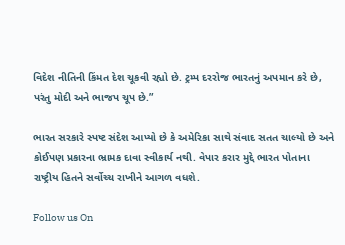વિદેશ નીતિની કિંમત દેશ ચૂકવી રહ્યો છે. ટ્રમ્પ દરરોજ ભારતનું અપમાન કરે છે, પરંતુ મોદી અને ભાજપ ચૂપ છે.”

ભારત સરકારે સ્પષ્ટ સંદેશ આપ્યો છે કે અમેરિકા સાથે સંવાદ સતત ચાલ્યો છે અને કોઈપણ પ્રકારના ભ્રામક દાવા સ્વીકાર્ય નથી. વેપાર કરાર મુદ્દે ભારત પોતાના રાષ્ટ્રીય હિતને સર્વોચ્ચ રાખીને આગળ વધશે.

Follow us On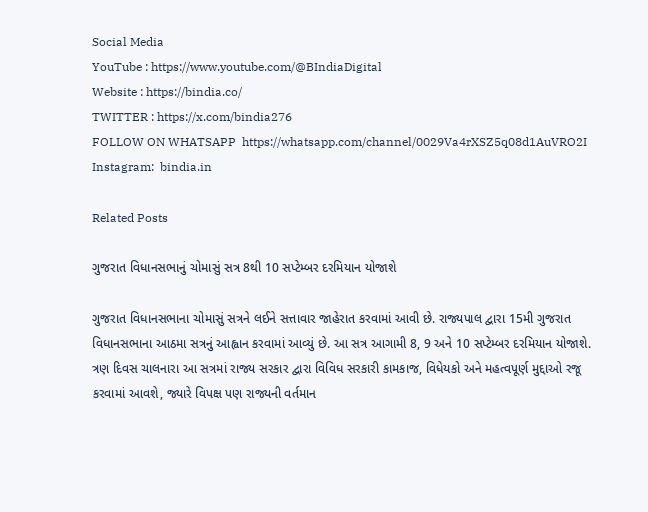Social Media
YouTube : https://www.youtube.com/@BIndiaDigital
Website : https://bindia.co/
TWITTER : https://x.com/bindia276
FOLLOW ON WHATSAPP  https://whatsapp.com/channel/0029Va4rXSZ5q08d1AuVRO2I
Instagram:  bindia.in

Related Posts

ગુજરાત વિધાનસભાનું ચોમાસું સત્ર 8થી 10 સપ્ટેમ્બર દરમિયાન યોજાશે

ગુજરાત વિધાનસભાના ચોમાસું સત્રને લઈને સત્તાવાર જાહેરાત કરવામાં આવી છે. રાજ્યપાલ દ્વારા 15મી ગુજરાત વિધાનસભાના આઠમા સત્રનું આહ્વાન કરવામાં આવ્યું છે. આ સત્ર આગામી 8, 9 અને 10 સપ્ટેમ્બર દરમિયાન યોજાશે. ત્રણ દિવસ ચાલનારા આ સત્રમાં રાજ્ય સરકાર દ્વારા વિવિધ સરકારી કામકાજ, વિધેયકો અને મહત્વપૂર્ણ મુદ્દાઓ રજૂ કરવામાં આવશે, જ્યારે વિપક્ષ પણ રાજ્યની વર્તમાન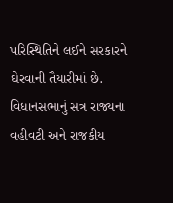પરિસ્થિતિને લઈને સરકારને ઘેરવાની તૈયારીમાં છે. વિધાનસભાનું સત્ર રાજ્યના વહીવટી અને રાજકીય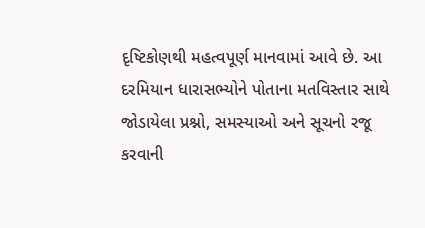દૃષ્ટિકોણથી મહત્વપૂર્ણ માનવામાં આવે છે. આ દરમિયાન ધારાસભ્યોને પોતાના મતવિસ્તાર સાથે જોડાયેલા પ્રશ્નો, સમસ્યાઓ અને સૂચનો રજૂ કરવાની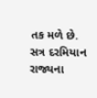તક મળે છે. સત્ર દરમિયાન રાજ્યના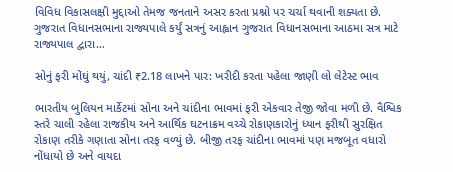વિવિધ વિકાસલક્ષી મુદ્દાઓ તેમજ જનતાને અસર કરતા પ્રશ્નો પર ચર્ચા થવાની શક્યતા છે. ગુજરાત વિધાનસભાના રાજ્યપાલે કર્યું સત્રનું આહ્વાન ગુજરાત વિધાનસભાના આઠમા સત્ર માટે રાજ્યપાલ દ્વારા…

સોનું ફરી મોંઘું થયું, ચાંદી ₹2.18 લાખને પાર: ખરીદી કરતા પહેલા જાણી લો લેટેસ્ટ ભાવ

ભારતીય બુલિયન માર્કેટમાં સોના અને ચાંદીના ભાવમાં ફરી એકવાર તેજી જોવા મળી છે. વૈશ્વિક સ્તરે ચાલી રહેલા રાજકીય અને આર્થિક ઘટનાક્રમ વચ્ચે રોકાણકારોનું ધ્યાન ફરીથી સુરક્ષિત રોકાણ તરીકે ગણાતા સોના તરફ વળ્યું છે. બીજી તરફ ચાંદીના ભાવમાં પણ મજબૂત વધારો નોંધાયો છે અને વાયદા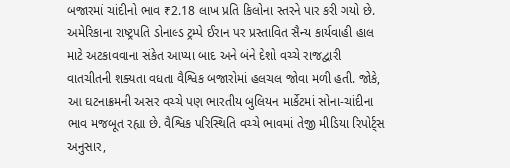બજારમાં ચાંદીનો ભાવ ₹2.18 લાખ પ્રતિ કિલોના સ્તરને પાર કરી ગયો છે. અમેરિકાના રાષ્ટ્રપતિ ડોનાલ્ડ ટ્રમ્પે ઈરાન પર પ્રસ્તાવિત સૈન્ય કાર્યવાહી હાલ માટે અટકાવવાના સંકેત આપ્યા બાદ અને બંને દેશો વચ્ચે રાજદ્વારી વાતચીતની શક્યતા વધતા વૈશ્વિક બજારોમાં હલચલ જોવા મળી હતી. જોકે, આ ઘટનાક્રમની અસર વચ્ચે પણ ભારતીય બુલિયન માર્કેટમાં સોના-ચાંદીના ભાવ મજબૂત રહ્યા છે. વૈશ્વિક પરિસ્થિતિ વચ્ચે ભાવમાં તેજી મીડિયા રિપોર્ટ્સ અનુસાર,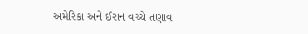અમેરિકા અને ઈરાન વચ્ચે તણાવ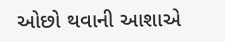ઓછો થવાની આશાએ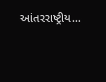આંતરરાષ્ટ્રીય…